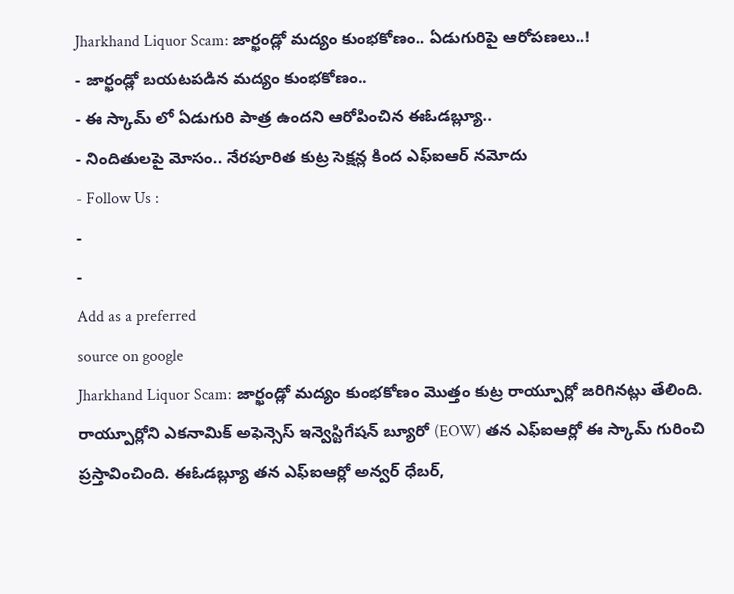Jharkhand Liquor Scam: జార్ఖండ్లో మద్యం కుంభకోణం.. ఏడుగురిపై ఆరోపణలు..!
- జార్ఖండ్లో బయటపడిన మద్యం కుంభకోణం..
- ఈ స్కామ్ లో ఏడుగురి పాత్ర ఉందని ఆరోపించిన ఈఓడబ్ల్యూ..
- నిందితులపై మోసం.. నేరపూరిత కుట్ర సెక్షన్ల కింద ఎఫ్ఐఆర్ నమోదు
- Follow Us :
-
-
Add as a preferred
source on google
Jharkhand Liquor Scam: జార్ఖండ్లో మద్యం కుంభకోణం మొత్తం కుట్ర రాయ్పూర్లో జరిగినట్లు తేలింది. రాయ్పూర్లోని ఎకనామిక్ అఫెన్సెస్ ఇన్వెస్టిగేషన్ బ్యూరో (EOW) తన ఎఫ్ఐఆర్లో ఈ స్కామ్ గురించి ప్రస్తావించింది. ఈఓడబ్ల్యూ తన ఎఫ్ఐఆర్లో అన్వర్ ధేబర్,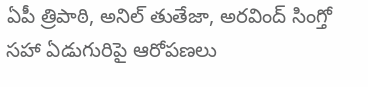ఏపీ త్రిపాఠి, అనిల్ తుతేజా, అరవింద్ సింగ్తో సహా ఏడుగురిపై ఆరోపణలు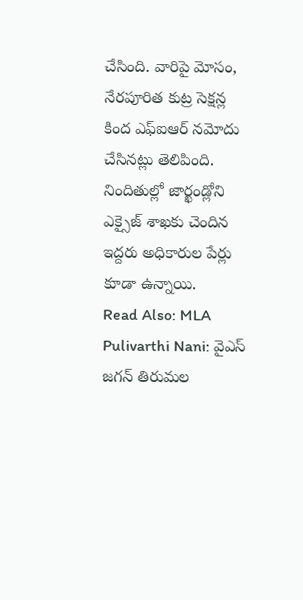చేసింది. వారిపై మోసం, నేరపూరిత కుట్ర సెక్షన్ల కింద ఎఫ్ఐఆర్ నమోదు చేసినట్లు తెలిపింది. నిందితుల్లో జార్ఖండ్లోని ఎక్సైజ్ శాఖకు చెందిన ఇద్దరు అధికారుల పేర్లు కూడా ఉన్నాయి.
Read Also: MLA Pulivarthi Nani: వైఎస్ జగన్ తిరుమల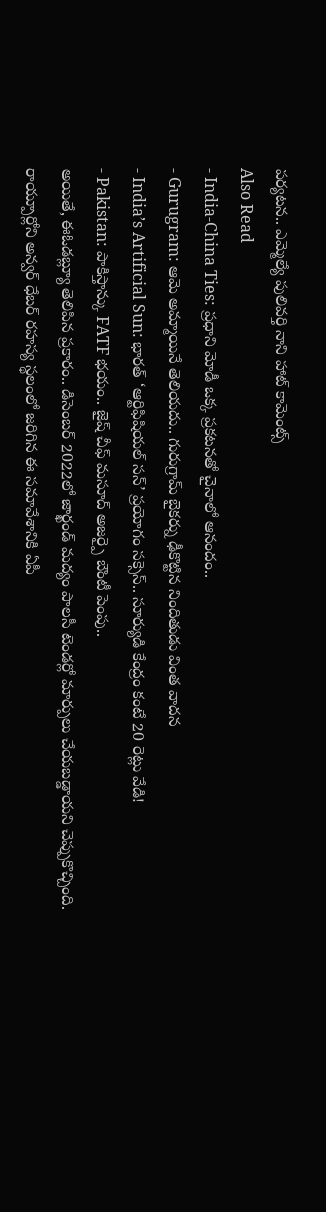పర్యటన.. ఎమ్మెల్యే పులివర్తి నాని హాట్ కామెంట్స్
Also Read
- India-China Ties: ప్రధాని మోడీ ఒక్క ప్రకటనతో చైనాలో ఆనందం..
- Gurugram: ఆమె అమ్మాయినే తెలియదు.. గురుగ్రామ్ బైకర్ను ఢీకొట్టిన నిందితుడు వింత వాదన
- India’s Artificial Sun: భారత్ ‘ఆర్టిఫిషియల్ సన్’ ప్రయోగం సక్సెస్.. సూర్యుడి కేంద్రం కంటే 20 రెట్లు వేడి!
- Pakistan: పాకిస్తాన్కు FATF భయం.. జైష్ చీఫ్ మసూద్ అజర్పై బౌంటీ పెంపు..
అయితే, ఈఓడబ్ల్యూ తెలిపిన ప్రకారం.. డిసెంబర్ 2022లో జార్ఖండ్ మద్యం పాలసీ టెండర్లో మార్పులు చేయబడ్డాయని చెప్పుకొచ్చింది. రాయ్పూర్లోని అన్వర్ ధేబర్ రహస్య స్థలంలో జరిగిన ఈ సమావేశానికి ఏపీ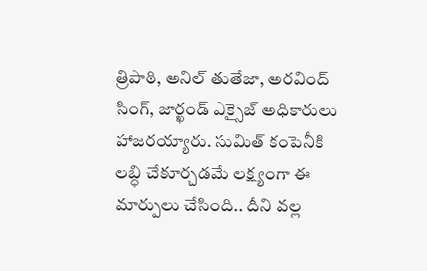త్రిపాఠి, అనిల్ తుతేజా, అరవింద్ సింగ్, జార్ఖండ్ ఎక్సైజ్ అధికారులు హాజరయ్యారు. సుమిత్ కంపెనీకి లబ్ధి చేకూర్చడమే లక్ష్యంగా ఈ మార్పులు చేసింది.. దీని వల్ల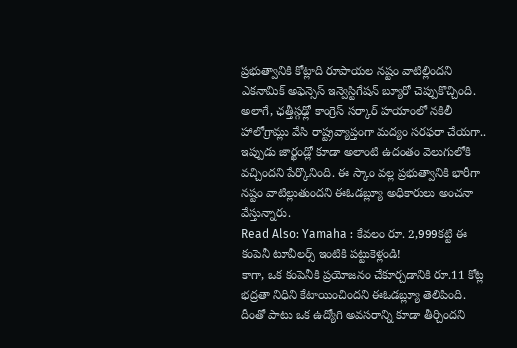ప్రభుత్వానికి కోట్లాది రూపాయల నష్టం వాటిల్లిందని ఎకనామిక్ అఫెన్సెస్ ఇన్వెస్టిగేషన్ బ్యూరో చెప్పుకొచ్చింది. అలాగే, ఛత్తీస్గఢ్లో కాంగ్రెస్ సర్కార్ హయాంలో నకిలీ హాలోగ్రామ్లు వేసి రాష్ట్రవ్యాప్తంగా మద్యం సరఫరా చేయగా.. ఇప్పుడు జార్ఖండ్లో కూడా అలాంటి ఉదంతం వెలుగులోకి వచ్చిందని పేర్కొనింది. ఈ స్కాం వల్ల ప్రభుత్వానికి భారీగా నష్టం వాటిల్లుతుందని ఈఓడబ్ల్యూ అధికారులు అంచనా వేస్తున్నారు.
Read Also: Yamaha : కేవలం రూ. 2,999కట్టి ఈ కంపెనీ టూవీలర్స్ ఇంటికి పట్టుకెళ్లండి!
కాగా, ఒక కంపెనీకి ప్రయోజనం చేకూర్చడానికి రూ.11 కోట్ల భద్రతా నిధిని కేటాయించిందని ఈఓడబ్ల్యూ తెలిపింది. దీంతో పాటు ఒక ఉద్యోగి అవసరాన్ని కూడా తీర్చిందని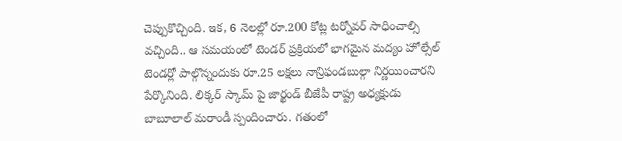చెప్పుకొచ్చింది. ఇక, 6 నెలల్లో రూ.200 కోట్ల టర్నోవర్ సాధించాల్సి వచ్చింది.. ఆ సమయంలో టెండర్ ప్రక్రియలో భాగమైన మద్యం హోల్సేల్ టెండర్లో పాల్గొన్నందుకు రూ.25 లక్షలు నాన్రిఫండబుల్గా నిర్ణయించారని పేర్కొనింది. లిక్కర్ స్కామ్ పై జార్ఖండ్ బీజేపీ రాష్ట్ర అధ్యక్షుడు బాబూలాల్ మరాండీ స్పందించారు. గతంలో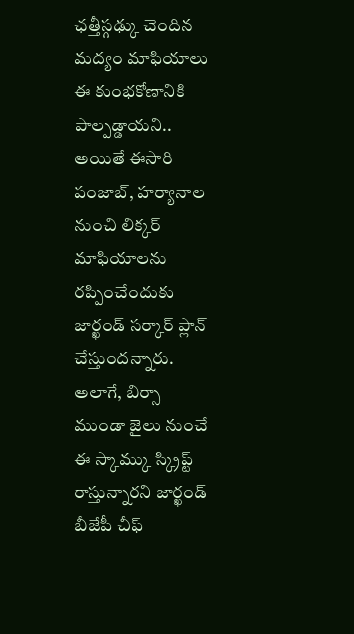ఛత్తీస్గఢ్కు చెందిన మద్యం మాఫియాలు ఈ కుంభకోణానికి పాల్పడ్డాయని.. అయితే ఈసారి పంజాబ్, హర్యానాల నుంచి లిక్కర్ మాఫియాలను రప్పించేందుకు జార్ఖండ్ సర్కార్ ప్లాన్ చేస్తుందన్నారు. అలాగే, బిర్సా ముండా జైలు నుంచే ఈ స్కామ్కు స్క్రిప్ట్ రాస్తున్నారని జార్ఖండ్ బీజేపీ చీఫ్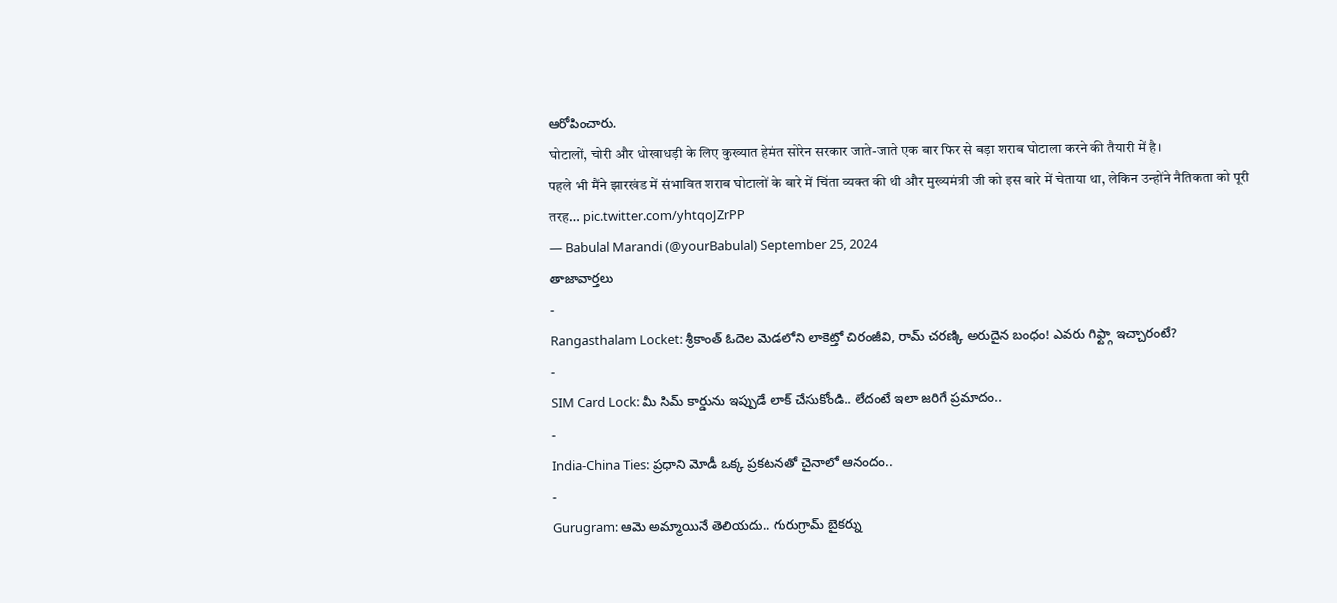ఆరోపించారు.
घोटालों, चोरी और धोखाधड़ी के लिए कुख्यात हेमंत सोरेन सरकार जाते-जाते एक बार फिर से बड़ा शराब घोटाला करने की तैयारी में है।
पहले भी मैंने झारखंड में संभावित शराब घोटालों के बारे में चिंता व्यक्त की थी और मुख्यमंत्री जी को इस बारे में चेताया था, लेकिन उन्होंने नैतिकता को पूरी तरह… pic.twitter.com/yhtqoJZrPP
— Babulal Marandi (@yourBabulal) September 25, 2024
తాజావార్తలు
-
Rangasthalam Locket: శ్రీకాంత్ ఓదెల మెడలోని లాకెట్తో చిరంజీవి, రామ్ చరణ్కి అరుదైన బంధం! ఎవరు గిఫ్ట్గా ఇచ్చారంటే?
-
SIM Card Lock: మీ సిమ్ కార్డును ఇప్పుడే లాక్ చేసుకోండి.. లేదంటే ఇలా జరిగే ప్రమాదం..
-
India-China Ties: ప్రధాని మోడీ ఒక్క ప్రకటనతో చైనాలో ఆనందం..
-
Gurugram: ఆమె అమ్మాయినే తెలియదు.. గురుగ్రామ్ బైకర్ను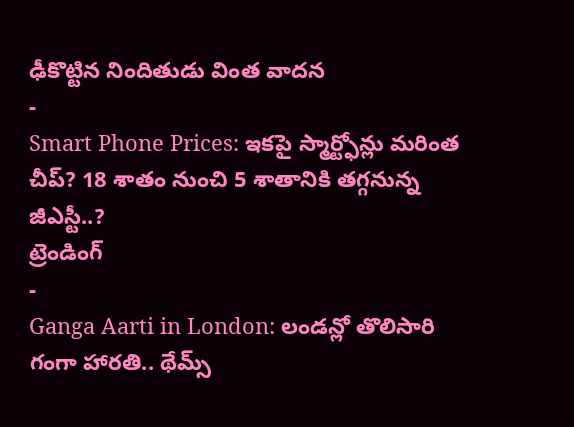ఢీకొట్టిన నిందితుడు వింత వాదన
-
Smart Phone Prices: ఇకపై స్మార్ట్ఫోన్లు మరింత చీప్? 18 శాతం నుంచి 5 శాతానికి తగ్గనున్న జీఎస్టీ..?
ట్రెండింగ్
-
Ganga Aarti in London: లండన్లో తొలిసారి గంగా హారతి.. థేమ్స్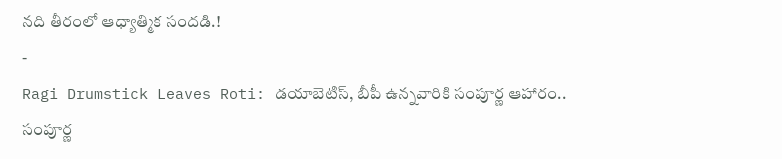నది తీరంలో ఆధ్యాత్మిక సందడి.!
-
Ragi Drumstick Leaves Roti: డయాబెటిస్, బీపీ ఉన్నవారికి సంపూర్ణ ఆహారం.. సంపూర్ణ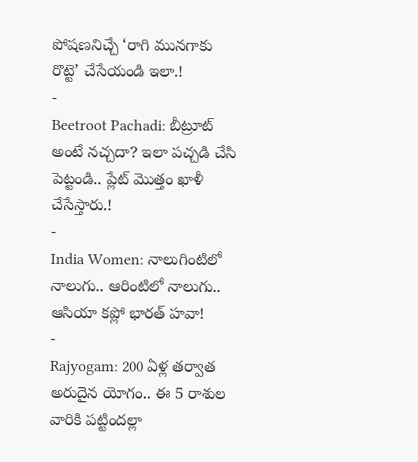పోషణనిచ్చే ‘రాగి మునగాకు రొట్టె’ చేసేయండి ఇలా.!
-
Beetroot Pachadi: బీట్రూట్ అంటే నచ్చదా? ఇలా పచ్చడి చేసి పెట్టండి.. ప్లేట్ మొత్తం ఖాళీ చేసేస్తారు.!
-
India Women: నాలుగింటిలో నాలుగు.. ఆరింటిలో నాలుగు.. ఆసియా కప్లో భారత్ హవా!
-
Rajyogam: 200 ఏళ్ల తర్వాత అరుదైన యోగం.. ఈ 5 రాశుల వారికి పట్టిందల్లా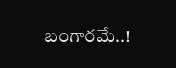బంగారమే..!